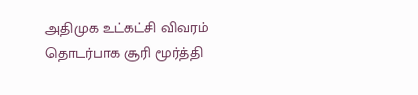அதிமுக உட்கட்சி விவரம் தொடர்பாக சூரி மூர்த்தி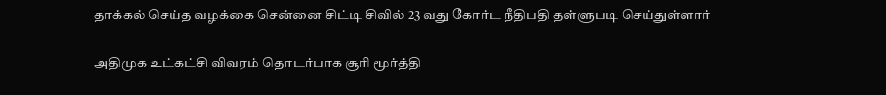தாக்கல் செய்த வழக்கை சென்னை சிட்டி சிவில் 23 வது கோர்ட நீதிபதி தள்ளுபடி செய்துள்ளார்

அதிமுக உட்கட்சி விவரம் தொடர்பாக சூரி மூர்த்தி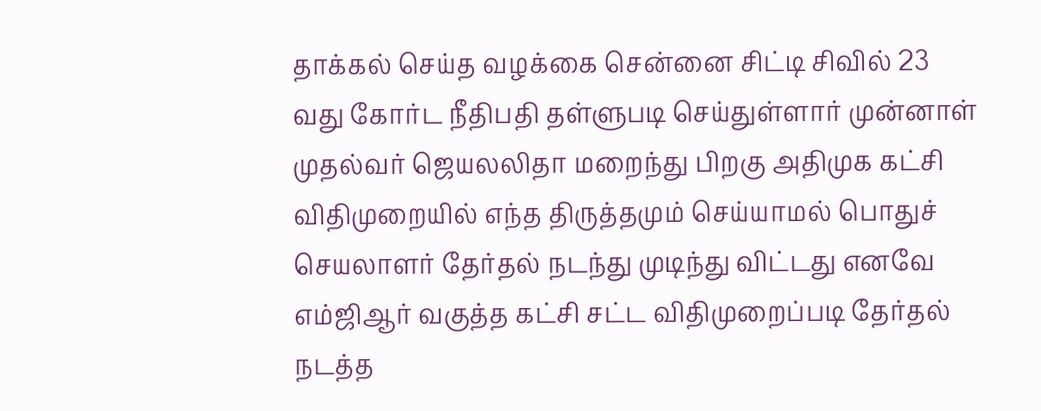தாக்கல் செய்த வழக்கை சென்னை சிட்டி சிவில் 23 வது கோர்ட நீதிபதி தள்ளுபடி செய்துள்ளார் முன்னாள் முதல்வர் ஜெயலலிதா மறைந்து பிறகு அதிமுக கட்சி விதிமுறையில் எந்த திருத்தமும் செய்யாமல் பொதுச் செயலாளர் தேர்தல் நடந்து முடிந்து விட்டது எனவே எம்ஜிஆர் வகுத்த கட்சி சட்ட விதிமுறைப்படி தேர்தல் நடத்த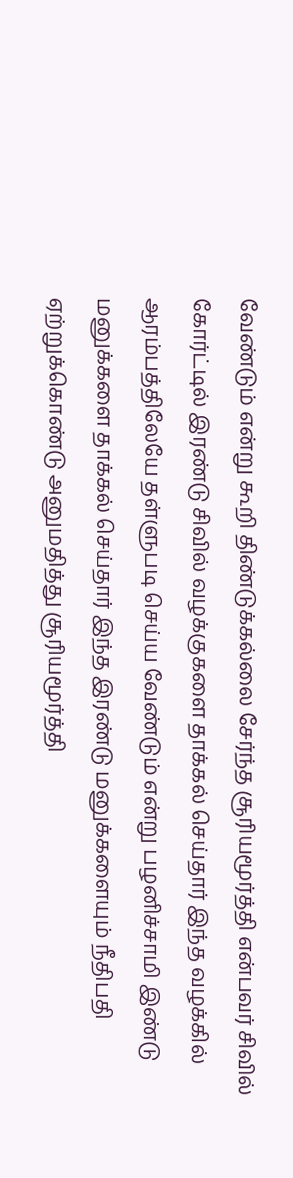வேண்டும் என்று கூறி திண்டுக்கல்லை சேர்ந்த சூரியமூர்த்தி என்பவர் சிவில் கோர்ட்டில் இரண்டு சிவில் வழக்குகளை தாக்கல் செய்தார் இந்த வழக்கில் ஆரம்பத்திலேயே தள்ளுபடி செய்ய வேண்டும் என்று பழனிச்சாமி இண்டு மனுக்களை தாக்கல் செய்தார் இந்த இரண்டு மனுக்களையும் நீதிபதி ஏற்றுக்கொண்டு அனுமதித்து சூரியமூர்த்தி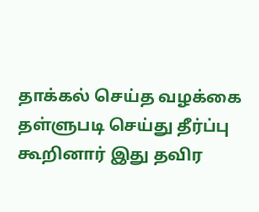தாக்கல் செய்த வழக்கை தள்ளுபடி செய்து தீர்ப்பு கூறினார் இது தவிர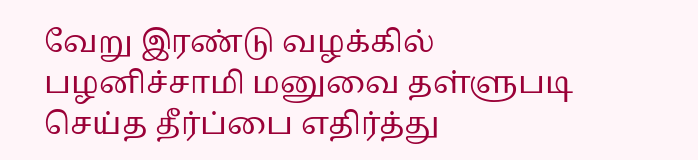வேறு இரண்டு வழக்கில் பழனிச்சாமி மனுவை தள்ளுபடி செய்த தீர்ப்பை எதிர்த்து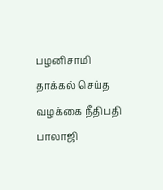பழனிசாமி தாக்கல் செய்த வழக்கை நீதிபதி பாலாஜி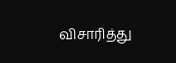விசாரித்து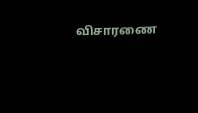விசாரணை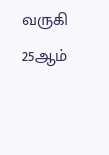வருகி 25ஆம்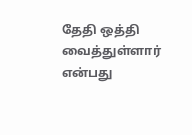தேதி ஒத்தி வைத்துள்ளார் என்பது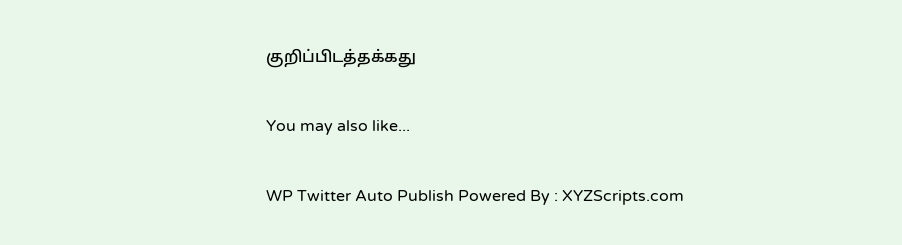குறிப்பிடத்தக்கது

You may also like...

WP Twitter Auto Publish Powered By : XYZScripts.com